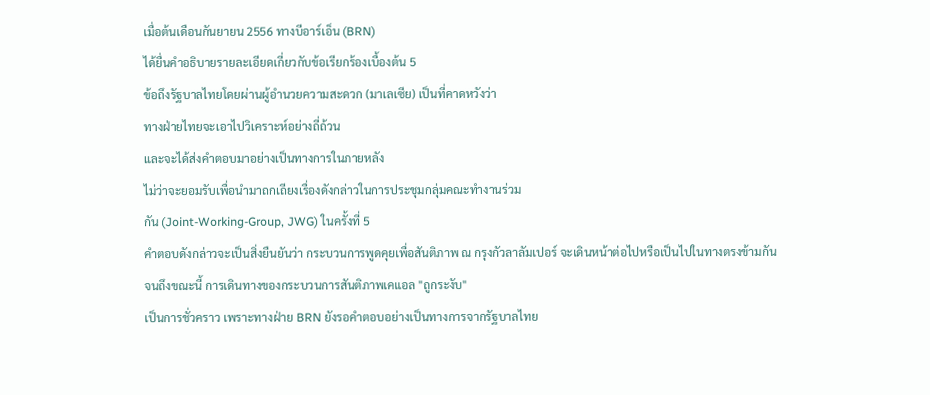เมื่อต้นเดือนกันยายน 2556 ทางบีอาร์เอ็น (BRN)
ได้ยื่นคำอธิบายรายละเอียดเกี่ยวกับข้อเรียกร้องเบื้องต้น 5
ข้อถึงรัฐบาลไทยโดยผ่านผู้อำนวยความสะดวก (มาเลเซีย) เป็นที่คาดหวังว่า
ทางฝ่ายไทยจะเอาไปวิเคราะห์อย่างถี่ถ้วน
และจะได้ส่งคำตอบมาอย่างเป็นทางการในภายหลัง
ไม่ว่าจะยอมรับเพื่อนำมาถกเถียงเรื่องดังกล่าวในการประชุมกลุ่มคณะทำงานร่วม
กัน (Joint-Working-Group, JWG) ในครั้งที่ 5
คำตอบดังกล่าวจะเป็นสิ่งยืนยันว่า กระบวนการพูดคุยเพื่อสันติภาพ ณ กรุงกัวลาลัมเปอร์ จะเดินหน้าต่อไปหรือเป็นไปในทางตรงข้ามกัน
จนถึงขณะนี้ การเดินทางของกระบวนการสันติภาพเคแอล "ถูกระงับ"
เป็นการชั่วคราว เพราะทางฝ่าย BRN ยังรอคำตอบอย่างเป็นทางการจากรัฐบาลไทย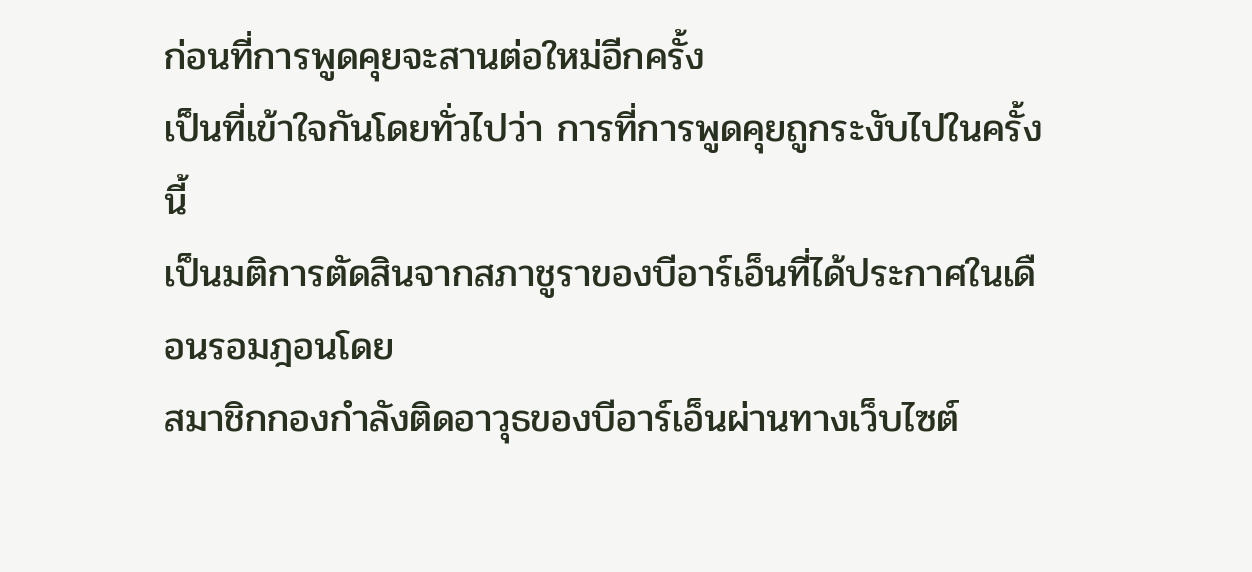ก่อนที่การพูดคุยจะสานต่อใหม่อีกครั้ง
เป็นที่เข้าใจกันโดยทั่วไปว่า การที่การพูดคุยถูกระงับไปในครั้งนี้
เป็นมติการตัดสินจากสภาชูราของบีอาร์เอ็นที่ได้ประกาศในเดือนรอมฎอนโดย
สมาชิกกองกำลังติดอาวุธของบีอาร์เอ็นผ่านทางเว็บไซต์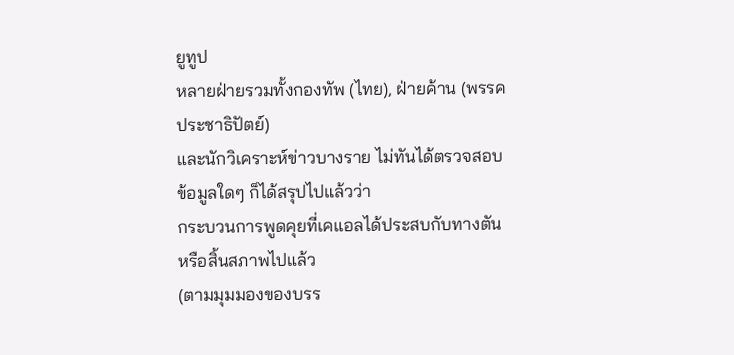ยูทูป
หลายฝ่ายรวมทั้งกองทัพ (ไทย), ฝ่ายค้าน (พรรคประชาธิปัตย์)
และนักวิเคราะห์ข่าวบางราย ไม่ทันได้ตรวจสอบข้อมูลใดๆ ก็ได้สรุปไปแล้วว่า
กระบวนการพูดคุยที่เคแอลได้ประสบกับทางตันหรือสิ้นสภาพไปแล้ว
(ตามมุมมองของบรร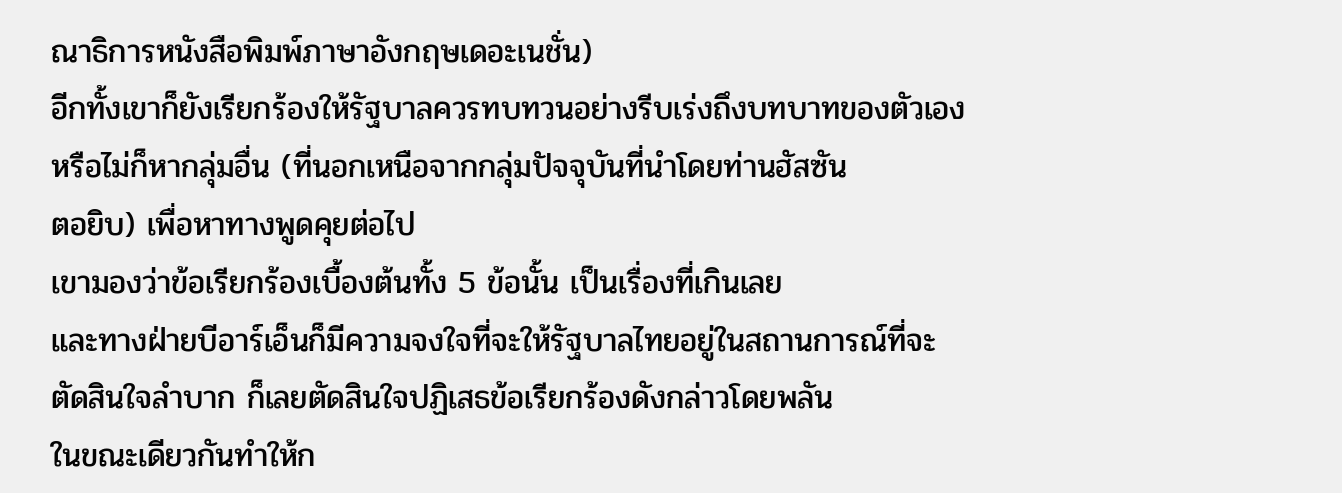ณาธิการหนังสือพิมพ์ภาษาอังกฤษเดอะเนชั่น)
อีกทั้งเขาก็ยังเรียกร้องให้รัฐบาลควรทบทวนอย่างรีบเร่งถึงบทบาทของตัวเอง
หรือไม่ก็หากลุ่มอื่น (ที่นอกเหนือจากกลุ่มปัจจุบันที่นำโดยท่านฮัสซัน
ตอยิบ) เพื่อหาทางพูดคุยต่อไป
เขามองว่าข้อเรียกร้องเบื้องต้นทั้ง 5 ข้อนั้น เป็นเรื่องที่เกินเลย
และทางฝ่ายบีอาร์เอ็นก็มีความจงใจที่จะให้รัฐบาลไทยอยู่ในสถานการณ์ที่จะ
ตัดสินใจลำบาก ก็เลยตัดสินใจปฏิเสธข้อเรียกร้องดังกล่าวโดยพลัน
ในขณะเดียวกันทำให้ก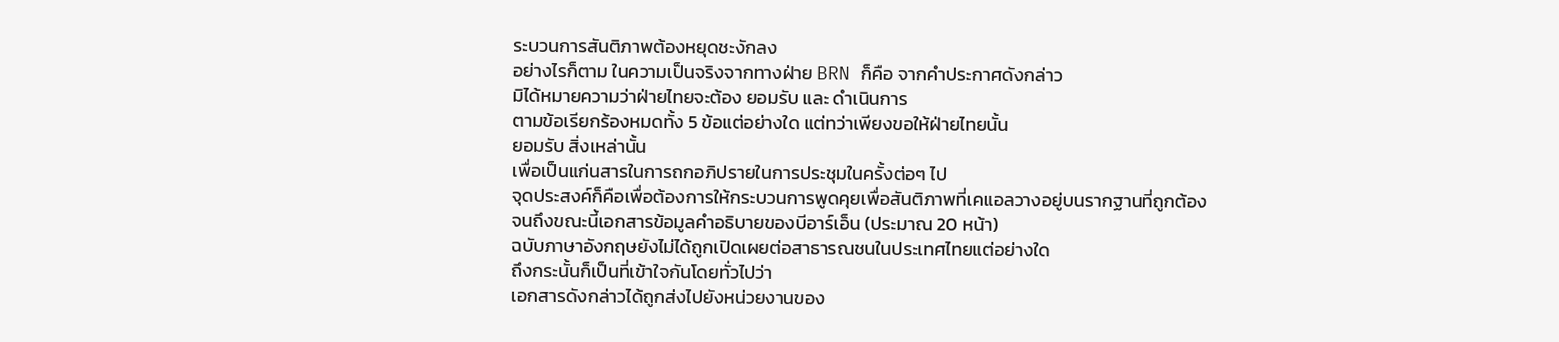ระบวนการสันติภาพต้องหยุดชะงักลง
อย่างไรก็ตาม ในความเป็นจริงจากทางฝ่าย BRN ก็คือ จากคำประกาศดังกล่าว
มิได้หมายความว่าฝ่ายไทยจะต้อง ยอมรับ และ ดำเนินการ
ตามข้อเรียกร้องหมดทั้ง 5 ข้อแต่อย่างใด แต่ทว่าเพียงขอให้ฝ่ายไทยนั้น
ยอมรับ สิ่งเหล่านั้น
เพื่อเป็นแก่นสารในการถกอภิปรายในการประชุมในครั้งต่อๆ ไป
จุดประสงค์ก็คือเพื่อต้องการให้กระบวนการพูดคุยเพื่อสันติภาพที่เคแอลวางอยู่บนรากฐานที่ถูกต้อง
จนถึงขณะนี้เอกสารข้อมูลคำอธิบายของบีอาร์เอ็น (ประมาณ 20 หน้า)
ฉบับภาษาอังกฤษยังไม่ได้ถูกเปิดเผยต่อสาธารณชนในประเทศไทยแต่อย่างใด
ถึงกระนั้นก็เป็นที่เข้าใจกันโดยทั่วไปว่า
เอกสารดังกล่าวได้ถูกส่งไปยังหน่วยงานของ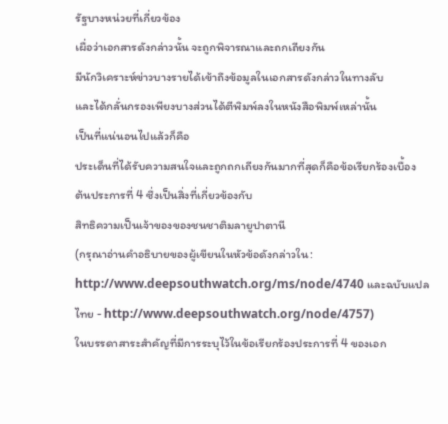รัฐบางหน่วยที่เกี่ยวข้อง
เผื่อว่าเอกสารดังกล่าวนั้น จะถูกพิจารณาและถกเถียงกัน
มีนักวิเคราะห์ข่าวบางรายได้เข้าถึงข้อมูลในเอกสารดังกล่าวในทางลับ
และได้กลั่นกรองเพียงบางส่วนได้ตีพิมพ์ลงในหนังสือพิมพ์เหล่านั้น
เป็นที่แน่นอนไปแล้วก็คือ
ประเด็นที่ได้รับความสนใจและถูกถกเถียงกันมากที่สุดก็คือข้อเรียกร้องเบื้อง
ต้นประการที่ 4 ซึ่งเป็นสิ่งที่เกี่ยวข้องกับ
สิทธิความเป็นเจ้าของของชนชาติมลายูปาตานี
(กรุณาอ่านคำอธิบายของผู้เขียนในหัวข้อดังกล่าวใน: http://www.deepsouthwatch.org/ms/node/4740 และฉบับแปลไทย - http://www.deepsouthwatch.org/node/4757)
ในบรรดาสาระสำคัญที่มีการระบุไว้ในข้อเรียกร้องประการที่ 4 ของเอก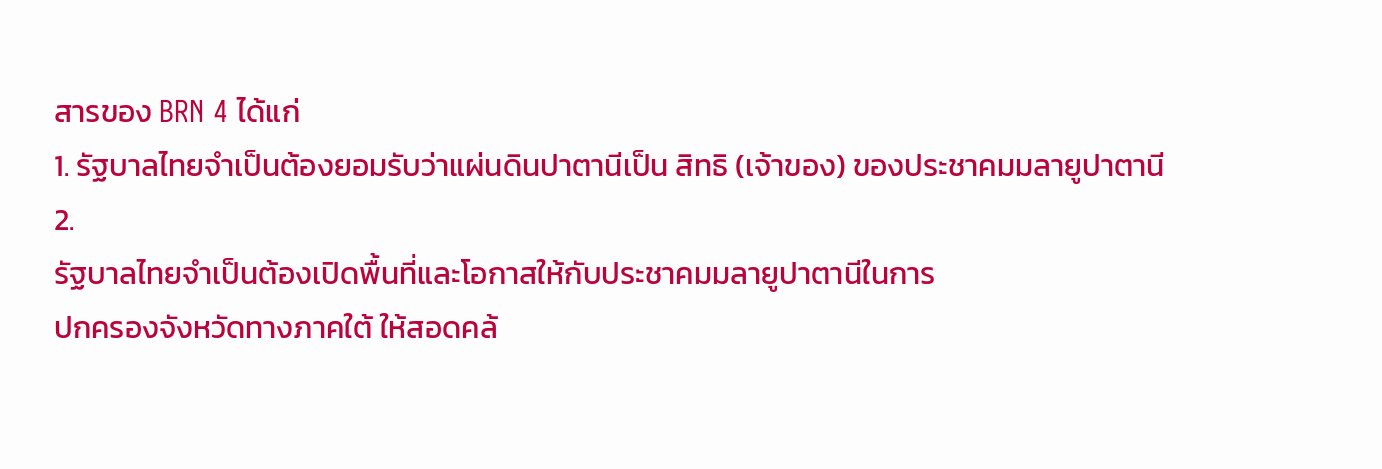สารของ BRN 4 ได้แก่
1. รัฐบาลไทยจำเป็นต้องยอมรับว่าแผ่นดินปาตานีเป็น สิทธิ (เจ้าของ) ของประชาคมมลายูปาตานี
2.
รัฐบาลไทยจำเป็นต้องเปิดพื้นที่และโอกาสให้กับประชาคมมลายูปาตานีในการ
ปกครองจังหวัดทางภาคใต้ ให้สอดคล้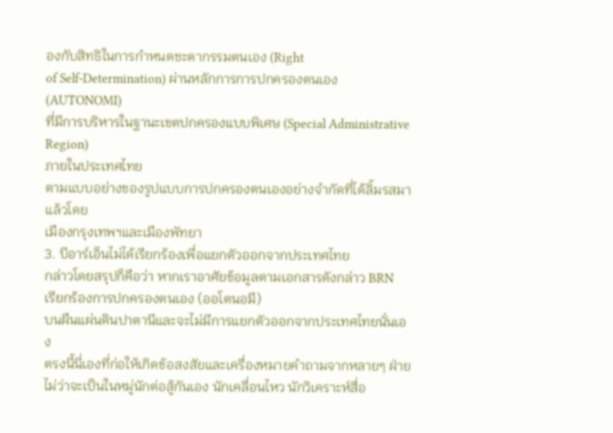องกับสิทธิในการกำหนดชะตากรรมตนเอง (Right
of Self-Determination) ผ่านหลักการการปกครองตนเอง (AUTONOMI)
ที่มีการบริหารในฐานะเขตปกครองแบบพิเศษ (Special Administrative Region)
ภายในประเทศไทย
ตามแบบอย่างของรูปแบบการปกครองตนเองอย่างจำกัดที่ได้ลิ้มรสมาแล้วโดย
เมืองกรุงเทพฯและเมืองพัทยา
3. บีอาร์เอ็นไม่ได้เรียกร้องเพื่อแยกตัวออกจากประเทศไทย
กล่าวโดยสรุปก็คือว่า หากเราอาศัยข้อมูลตามเอกสารดังกล่าว BRN
เรียกร้องการปกครองตนเอง (ออโตนอมี)
บนผืนแผ่นดินปาตานีและจะไม่มีการแยกตัวออกจากประเทศไทยนั่นเอง
ตรงนี้นี่เองที่ก่อให้เกิดข้อสงสัยและเครื่องหมายคำถามจากหลายๆ ฝ่าย
ไม่ว่าจะเป็นในหมู่นักต่อสู้กันเอง นักเคลื่อนไหว นักวิเคราะห์สื่อ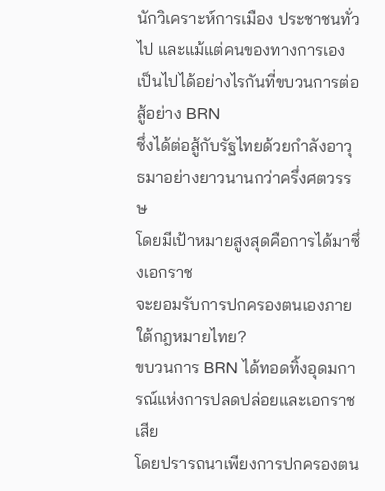นักวิเคราะห์การเมือง ประชาชนทั่วไป และแม้แต่คนของทางการเอง
เป็นไปได้อย่างไรกันที่ขบวนการต่อสู้อย่าง BRN
ซึ่งได้ต่อสู้กับรัฐไทยด้วยกำลังอาวุธมาอย่างยาวนานกว่าครึ่งศตวรรษ
โดยมีเป้าหมายสูงสุดคือการได้มาซึ่งเอกราช
จะยอมรับการปกครองตนเองภายใต้กฎหมายไทย?
ขบวนการ BRN ได้ทอดทิ้งอุดมการณ์แห่งการปลดปล่อยและเอกราชเสีย
โดยปรารถนาเพียงการปกครองตน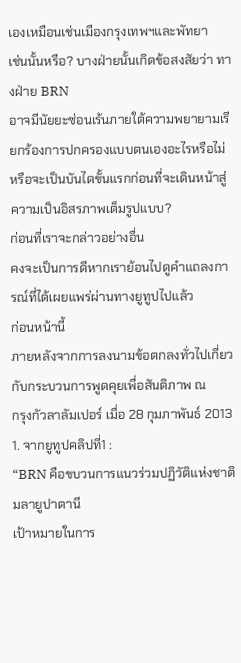เองเหมือนเช่นเมืองกรุงเทพฯและพัทยา
เช่นนั้นหรือ? บางฝ่ายนั้นเกิดข้อสงสัยว่า ทางฝ่าย BRN
อาจมีนัยยะซ่อนเร้นภายใต้ความพยายามเรียกร้องการปกครองแบบตนเองอะไรหรือไม่
หรือจะเป็นบันไดขั้นแรกก่อนที่จะเดินหน้าสู่ความเป็นอิสรภาพเต็มรูปแบบ?
ก่อนที่เราจะกล่าวอย่างอื่น
คงจะเป็นการดีหากเราย้อนไปดูคำแถลงการณ์ที่ได้เผยแพร่ผ่านทางยูทูปไปแล้ว
ก่อนหน้านี้
ภายหลังจากการลงนามข้อตกลงทั่วไปเกี่ยวกับกระบวนการพูดคุยเพื่อสันติภาพ ณ
กรุงกัวลาลัมเปอร์ เมื่อ 28 กุมภาพันธ์ 2013
1. จากยูทูปคลิปที่1 :
“BRN คือขบวนการแนวร่วมปฏิวัติแห่งชาติมลายูปาตานี
เป้าหมายในการ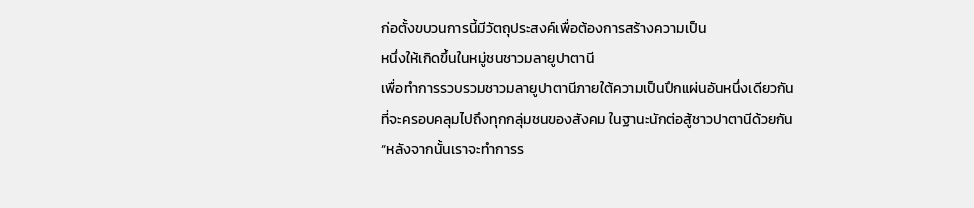ก่อตั้งขบวนการนี้มีวัตถุประสงค์เพื่อต้องการสร้างความเป็น
หนึ่งให้เกิดขึ้นในหมู่ชนชาวมลายูปาตานี
เพื่อทำการรวบรวมชาวมลายูปาตานีภายใต้ความเป็นปึกแผ่นอันหนึ่งเดียวกัน
ที่จะครอบคลุมไปถึงทุกกลุ่มชนของสังคม ในฐานะนักต่อสู้ชาวปาตานีด้วยกัน
“หลังจากนั้นเราจะทำการร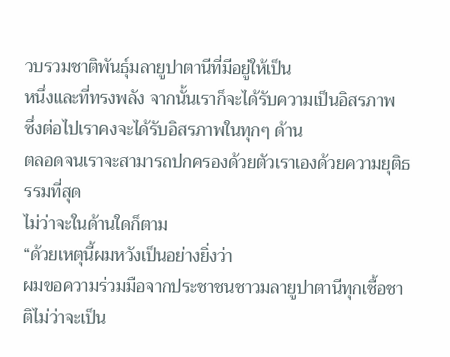วบรวมชาติพันธุ์มลายูปาตานีที่มีอยู่ให้เป็น
หนึ่งและที่ทรงพลัง จากนั้นเราก็จะได้รับความเป็นอิสรภาพ
ซึ่งต่อไปเราคงจะได้รับอิสรภาพในทุกๆ ด้าน
ตลอดจนเราจะสามารถปกครองด้วยตัวเราเองด้วยความยุติธรรมที่สุด
ไม่ว่าจะในด้านใดก็ตาม
“ด้วยเหตุนี้ผมหวังเป็นอย่างยิ่งว่า
ผมขอความร่วมมือจากประชาชนชาวมลายูปาตานีทุกเชื้อชาติไม่ว่าจะเป็น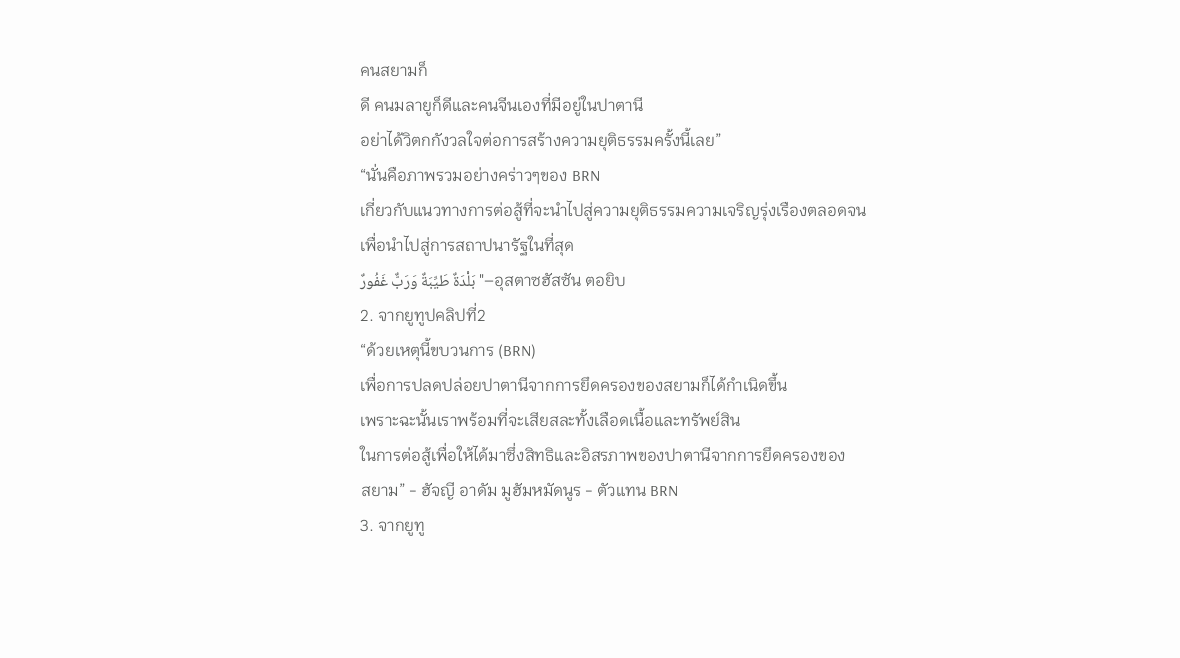คนสยามก็
ดี คนมลายูก็ดีและคนจีนเองที่มีอยู่ในปาตานี
อย่าได้วิตกกังวลใจต่อการสร้างความยุติธรรมครั้งนี้เลย”
“นั่นคือภาพรวมอย่างคร่าวๆของ BRN
เกี่ยวกับแนวทางการต่อสู้ที่จะนำไปสู่ความยุติธรรมความเจริญรุ่งเรืองตลอดจน
เพื่อนำไปสู่การสถาปนารัฐในที่สุด
بَلْدَةٌ طَيِّبَةٌ وَرَبٌّ غَفُورٌ "–อุสตาซฮัสซัน ตอยิบ
2. จากยูทูปคลิปที่2
“ด้วยเหตุนี้ขบวนการ (BRN)
เพื่อการปลดปล่อยปาตานีจากการยึดครองของสยามก็ได้กำเนิดขึ้น
เพราะฉะนั้นเราพร้อมที่จะเสียสละทั้งเลือดเนื้อและทรัพย์สิน
ในการต่อสู้เพื่อให้ได้มาซึ่งสิทธิและอิสรภาพของปาตานีจากการยึดครองของ
สยาม” - ฮัจญี อาดัม มูฮัมหมัดนูร - ตัวแทน BRN
3. จากยูทู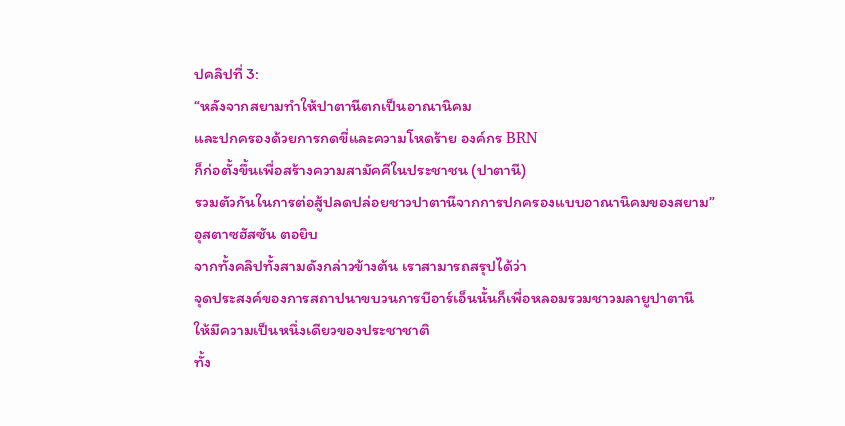ปคลิปที่ 3:
“หลังจากสยามทำให้ปาตานีตกเป็นอาณานิคม
และปกครองด้วยการกดขี่และความโหดร้าย องค์กร BRN
ก็ก่อตั้งขึ้นเพื่อสร้างความสามัคคีในประชาชน (ปาตานี)
รวมตัวกันในการต่อสู้ปลดปล่อยชาวปาตานีจากการปกครองแบบอาณานิคมของสยาม”
อุสตาซฮัสซัน ตอยิบ
จากทั้งคลิปทั้งสามดังกล่าวข้างต้น เราสามารถสรุปได้ว่า
จุดประสงค์ของการสถาปนาขบวนการบีอาร์เอ็นนั้นก็เพื่อหลอมรวมชาวมลายูปาตานี
ให้มีความเป็นหนึ่งเดียวของประชาชาติ
ทั้ง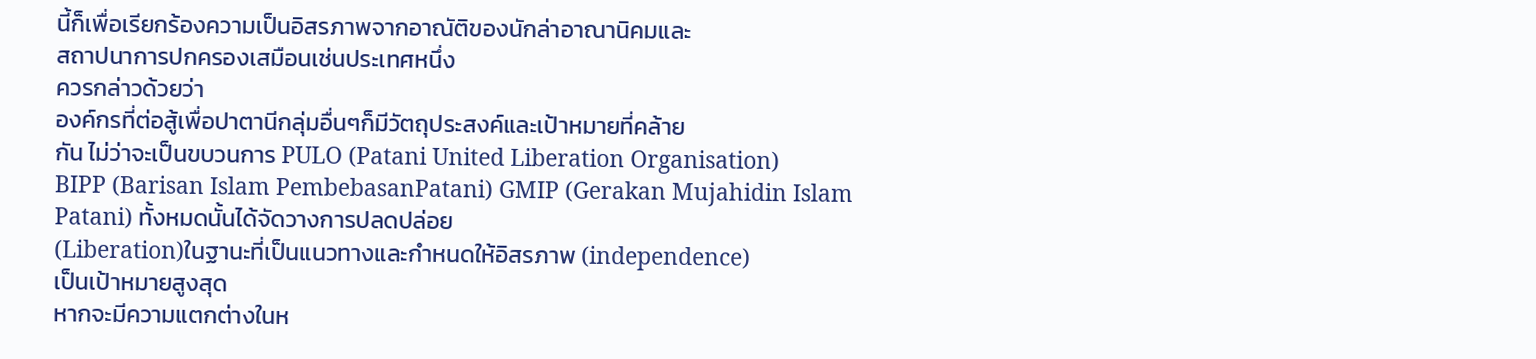นี้ก็เพื่อเรียกร้องความเป็นอิสรภาพจากอาณัติของนักล่าอาณานิคมและ
สถาปนาการปกครองเสมือนเช่นประเทศหนึ่ง
ควรกล่าวด้วยว่า
องค์กรที่ต่อสู้เพื่อปาตานีกลุ่มอื่นๆก็มีวัตถุประสงค์และเป้าหมายที่คล้าย
กัน ไม่ว่าจะเป็นขบวนการ PULO (Patani United Liberation Organisation)
BIPP (Barisan Islam PembebasanPatani) GMIP (Gerakan Mujahidin Islam
Patani) ทั้งหมดนั้นได้จัดวางการปลดปล่อย
(Liberation)ในฐานะที่เป็นแนวทางและกำหนดให้อิสรภาพ (independence)
เป็นเป้าหมายสูงสุด
หากจะมีความแตกต่างในห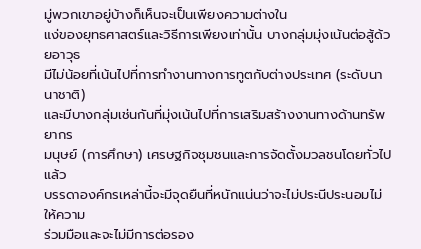มู่พวกเขาอยู่บ้างก็เห็นจะเป็นเพียงความต่างใน
แง่ของยุทธศาสตร์และวิธีการเพียงเท่านั้น บางกลุ่มมุ่งเน้นต่อสู้ด้วยอาวุธ
มีไม่น้อยที่เน้นไปที่การทำงานทางการทูตกับต่างประเทศ (ระดับนานาชาติ)
และมีบางกลุ่มเช่นกันที่มุ่งเน้นไปที่การเสริมสร้างงานทางด้านทรัพยากร
มนุษย์ (การศึกษา) เศรษฐกิจชุมชนและการจัดตั้งมวลชนโดยทั่วไปแล้ว
บรรดาองค์กรเหล่านี้จะมีจุดยืนที่หนักแน่นว่าจะไม่ประนีประนอมไม่ให้ความ
ร่วมมือและจะไม่มีการต่อรอง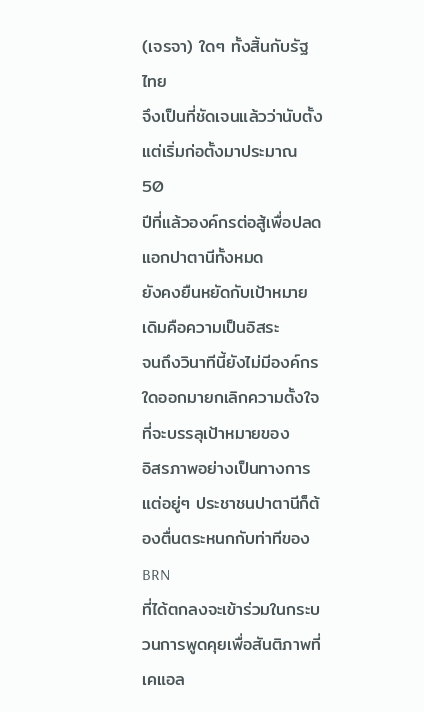(เจรจา) ใดๆ ทั้งสิ้นกับรัฐไทย
จึงเป็นที่ชัดเจนแล้วว่านับตั้งแต่เริ่มก่อตั้งมาประมาณ 50
ปีที่แล้วองค์กรต่อสู้เพื่อปลดแอกปาตานีทั้งหมด
ยังคงยืนหยัดกับเป้าหมายเดิมคือความเป็นอิสระ
จนถึงวินาทีนี้ยังไม่มีองค์กรใดออกมายกเลิกความตั้งใจที่จะบรรลุเป้าหมายของ
อิสรภาพอย่างเป็นทางการ
แต่อยู่ๆ ประชาชนปาตานีก็ต้องตื่นตระหนกกับท่าทีของ BRN
ที่ได้ตกลงจะเข้าร่วมในกระบวนการพูดคุยเพื่อสันติภาพที่เคแอล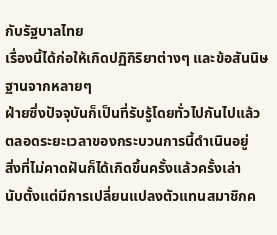กับรัฐบาลไทย
เรื่องนี้ได้ก่อให้เกิดปฏิกิริยาต่างๆ และข้อสันนิษฐานจากหลายๆ
ฝ่ายซึ่งปัจจุบันก็เป็นที่รับรู้โดยทั่วไปกันไปแล้ว
ตลอดระยะเวลาของกระบวนการนี้ดำเนินอยู่
สิ่งที่ไม่คาดฝันก็ได้เกิดขึ้นครั้งแล้วครั้งเล่า
นับตั้งแต่มีการเปลี่ยนแปลงตัวแทนสมาชิกค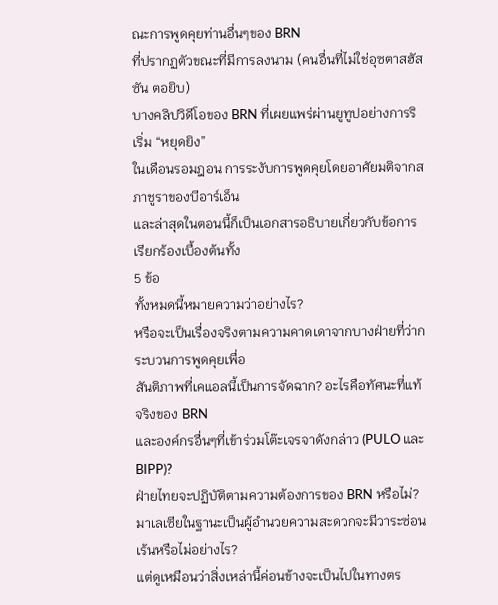ณะการพูดคุยท่านอื่นๆของ BRN
ที่ปรากฏตัวขณะที่มีการลงนาม (คนอื่นที่ไม่ใช่อุซตาสฮัสซัน ตอยิบ)
บางคลิปวิดีโอของ BRN ที่เผยแพร่ผ่านยูทูปอย่างการริเริ่ม “หยุดยิง”
ในเดือนรอมฎอน การระงับการพูดคุยโดยอาศัยมติจากสภาชูราของบีอาร์เอ็น
และล่าสุดในตอนนี้ก็เป็นเอกสารอธิบายเกี่ยวกับข้อการเรียกร้องเบื้องต้นทั้ง
5 ข้อ
ทั้งหมดนี้หมายความว่าอย่างไร?
หรือจะเป็นเรื่องจริงตามความคาดเดาจากบางฝ่ายที่ว่ากระบวนการพูดคุยเพื่อ
สันติภาพที่เคแอลนี้เป็นการจัดฉาก? อะไรคือทัศนะที่แท้จริงของ BRN
และองค์กรอื่นๆที่เข้าร่วมโต๊ะเจรจาดังกล่าว (PULO และ BIPP)?
ฝ่ายไทยจะปฏิบัติตามความต้องการของ BRN หรือไม่?
มาเลเซียในฐานะเป็นผู้อำนวยความสะดวกจะมีวาระซ่อนเร้นหรือไม่อย่างไร?
แต่ดูเหมือนว่าสิ่งเหล่านี้ค่อนข้างจะเป็นไปในทางตร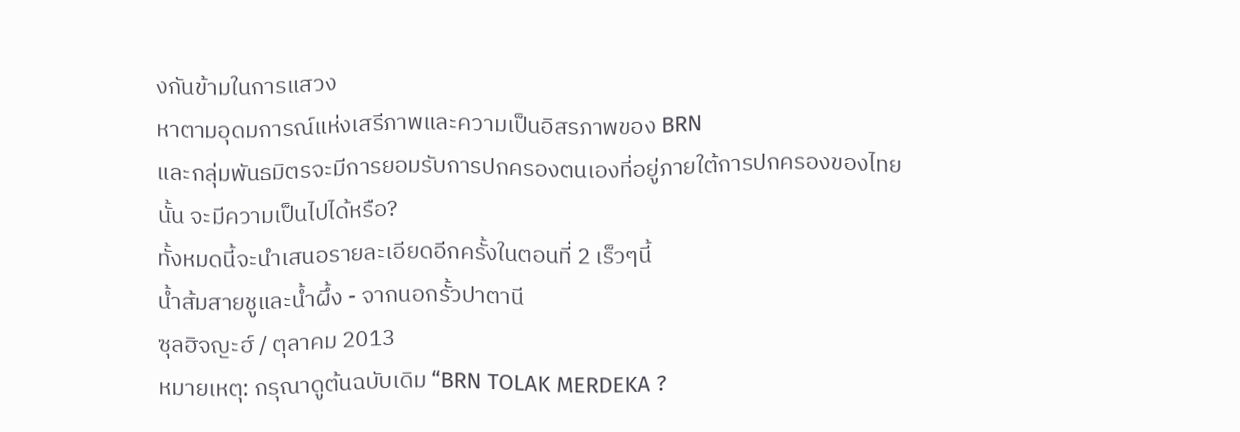งกันข้ามในการแสวง
หาตามอุดมการณ์แห่งเสรีภาพและความเป็นอิสรภาพของ BRN
และกลุ่มพันธมิตรจะมีการยอมรับการปกครองตนเองที่อยู่ภายใต้การปกครองของไทย
นั้น จะมีความเป็นไปได้หรือ?
ทั้งหมดนี้จะนำเสนอรายละเอียดอีกครั้งในตอนที่ 2 เร็วๆนี้
น้ำส้มสายชูและน้ำผึ้ง - จากนอกรั้วปาตานี
ซุลฮิจญะฮ์ / ตุลาคม 2013
หมายเหตุ: กรุณาดูต้นฉบับเดิม “BRN TOLAK MERDEKA ?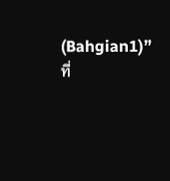(Bahgian1)” ที่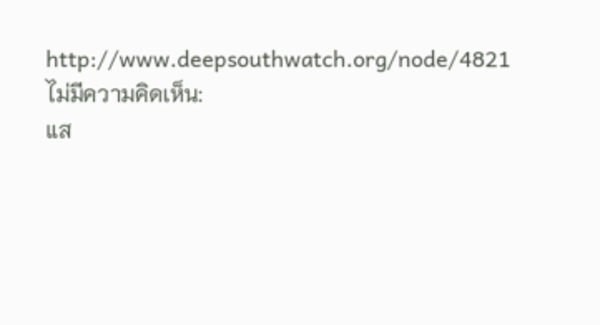http://www.deepsouthwatch.org/node/4821
ไม่มีความคิดเห็น:
แส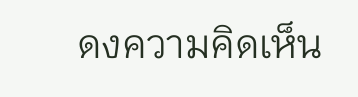ดงความคิดเห็น